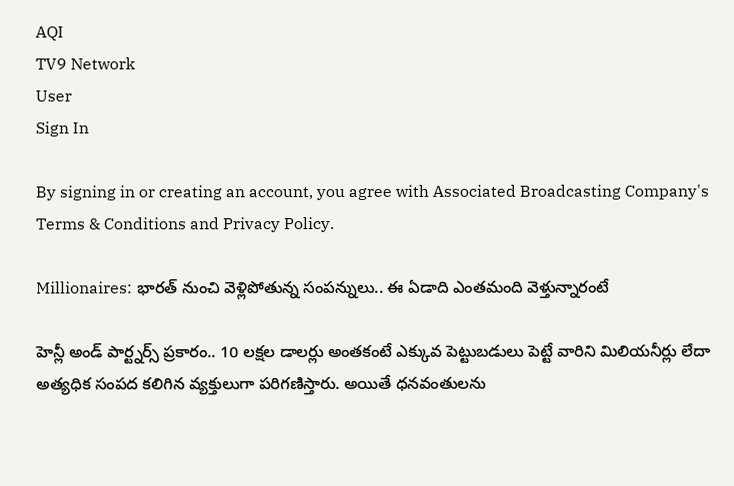AQI
TV9 Network
User
Sign In

By signing in or creating an account, you agree with Associated Broadcasting Company's Terms & Conditions and Privacy Policy.

Millionaires: భారత్ నుంచి వెళ్లిపోతున్న సంపన్నులు.. ఈ ఏడాది ఎంతమంది వెళ్తున్నారంటే

హెన్లీ అండ్‌ పార్ట్నర్స్‌ ప్రకారం.. 10 లక్షల డాలర్లు అంతకంటే ఎక్కువ పెట్టుబడులు పెట్టే వారిని మిలియనీర్లు లేదా అత్యధిక సంపద కలిగిన వ్యక్తులుగా పరిగణిస్తారు. అయితే ధనవంతులను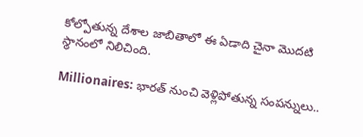కోల్పోతున్న దేశాల జాబితాలో ఈ ఏడాది చైనా మొదటి స్థానంలో నిలిచింది.

Millionaires: భారత్ నుంచి వెళ్లిపోతున్న సంపన్నులు..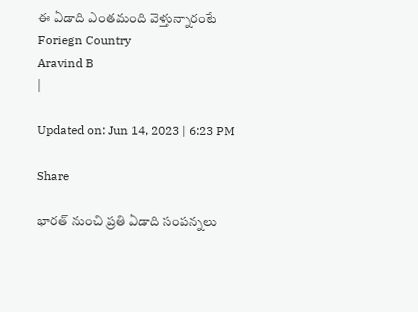ఈ ఏడాది ఎంతమంది వెళ్తున్నారంటే
Foriegn Country
Aravind B
|

Updated on: Jun 14, 2023 | 6:23 PM

Share

భారత్‌ నుంచి ప్రతి ఏడాది సంపన్నలు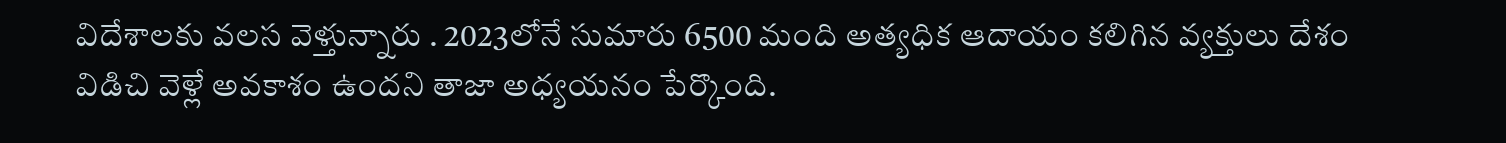విదేశాలకు వలస వెళ్తున్నారు . 2023లోనే సుమారు 6500 మంది అత్యధిక ఆదాయం కలిగిన వ్యక్తులు దేశం విడిచి వెళ్లే అవకాశం ఉందని తాజా అధ్యయనం పేర్కొంది.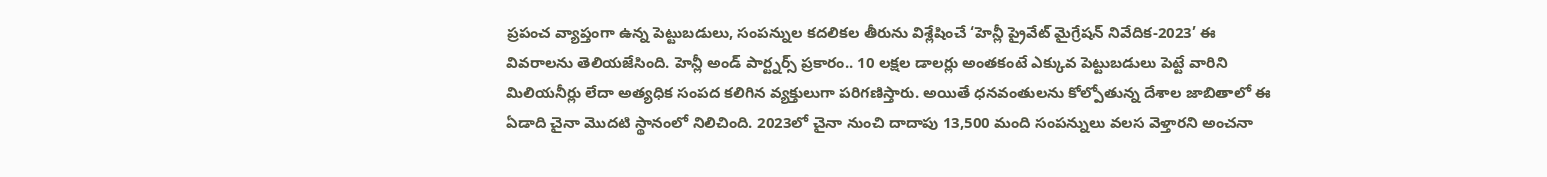ప్రపంచ వ్యాప్తంగా ఉన్న పెట్టుబడులు, సంపన్నుల కదలికల తీరును విశ్లేషించే ‘హెన్లీ ప్రైవేట్‌ మైగ్రేషన్‌ నివేదిక-2023’ ఈ వివరాలను తెలియజేసింది. హెన్లీ అండ్‌ పార్ట్నర్స్‌ ప్రకారం.. 10 లక్షల డాలర్లు అంతకంటే ఎక్కువ పెట్టుబడులు పెట్టే వారిని మిలియనీర్లు లేదా అత్యధిక సంపద కలిగిన వ్యక్తులుగా పరిగణిస్తారు. అయితే ధనవంతులను కోల్పోతున్న దేశాల జాబితాలో ఈ ఏడాది చైనా మొదటి స్థానంలో నిలిచింది. 2023లో చైనా నుంచి దాదాపు 13,500 మంది సంపన్నులు వలస వెళ్తారని అంచనా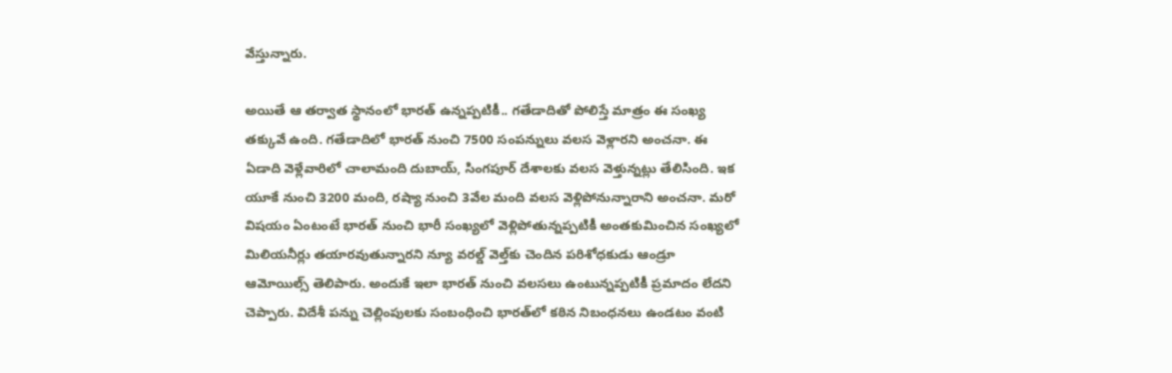వేస్తున్నారు.

అయితే ఆ తర్వాత స్థానంలో భారత్‌ ఉన్నప్పటికీ.. గతేడాదితో పోలిస్తే మాత్రం ఈ సంఖ్య తక్కువే ఉంది. గతేడాదిలో భారత్‌ నుంచి 7500 సంపన్నులు వలస వెళ్లారని అంచనా. ఈ ఏడాది వెళ్లేవారిలో చాలామంది దుబాయ్‌, సింగపూర్‌ దేశాలకు వలస వెళ్తున్నట్లు తేలిసింది. ఇక యూకే నుంచి 3200 మంది, రష్యా నుంచి 3వేల మంది వలస వెళ్లిపోనున్నారాని అంచనా. మరో విషయం ఏంటంటే భారత్‌ నుంచి భారీ సంఖ్యలో వెళ్లిపోతున్నప్పటికీ అంతకుమించిన సంఖ్యలో మిలియనీర్లు తయారవుతున్నారని న్యూ వరల్డ్‌ వెల్త్‌కు చెందిన పరిశోధకుడు ఆండ్రూ ఆమోయిల్స్‌ తెలిపారు. అందుకే ఇలా భారత్ నుంచి వలసలు ఉంటున్నప్పటికీ ప్రమాదం లేదని చెప్పారు. విదేశీ పన్ను చెల్లింపులకు సంబంధించి భారత్‌లో కఠిన నిబంధనలు ఉండటం వంటి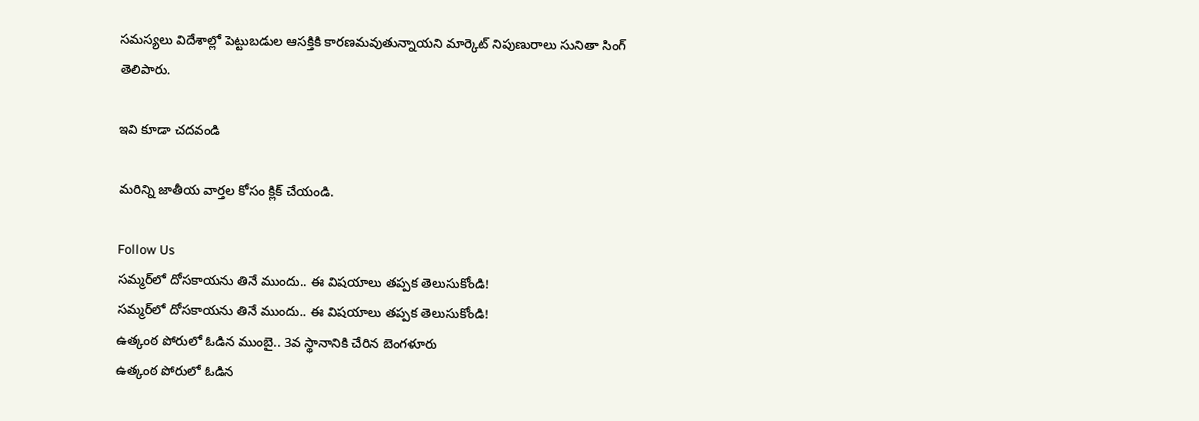సమస్యలు విదేశాల్లో పెట్టుబడుల ఆసక్తికి కారణమవుతున్నాయని మార్కెట్‌ నిపుణురాలు సునితా సింగ్‌ తెలిపారు.

ఇవి కూడా చదవండి

మరిన్ని జాతీయ వార్తల కోసం క్లిక్‌ చేయండి.

Follow Us
సమ్మర్‌లో దోసకాయను తినే ముందు.. ఈ విషయాలు తప్పక తెలుసుకోండి!
సమ్మర్‌లో దోసకాయను తినే ముందు.. ఈ విషయాలు తప్పక తెలుసుకోండి!
ఉత్కంఠ పోరులో ఓడిన ముంబై.. 3వ స్థానానికి చేరిన బెంగళూరు
ఉత్కంఠ పోరులో ఓడిన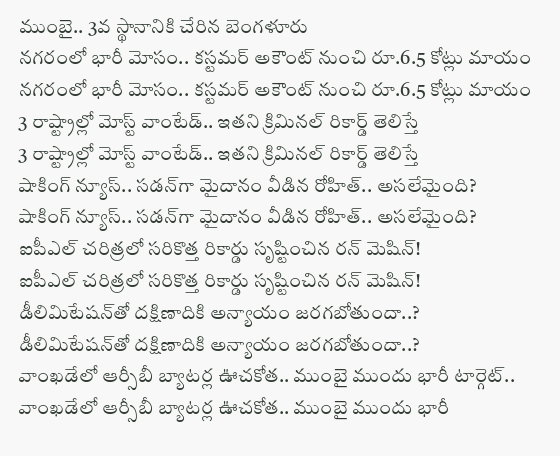ముంబై.. 3వ స్థానానికి చేరిన బెంగళూరు
నగరంలో భారీ మోసం.. కస్టమర్ అకౌంట్ నుంచి రూ.6.5 కోట్లు మాయం
నగరంలో భారీ మోసం.. కస్టమర్ అకౌంట్ నుంచి రూ.6.5 కోట్లు మాయం
3 రాష్ట్రాల్లో మోస్ట్‌ వాంటేడ్.. ఇతని క్రిమినల్ రికార్డ్ తెలిస్తే
3 రాష్ట్రాల్లో మోస్ట్‌ వాంటేడ్.. ఇతని క్రిమినల్ రికార్డ్ తెలిస్తే
షాకింగ్ న్యూస్.. సడన్‌గా మైదానం వీడిన రోహిత్.. అసలేమైంది?
షాకింగ్ న్యూస్.. సడన్‌గా మైదానం వీడిన రోహిత్.. అసలేమైంది?
ఐపీఎల్ చరిత్రలో సరికొత్త రికార్డు సృష్టించిన రన్ మెషిన్!
ఐపీఎల్ చరిత్రలో సరికొత్త రికార్డు సృష్టించిన రన్ మెషిన్!
డీలిమిటేషన్‌తో దక్షిణాదికి అన్యాయం జరగబోతుందా..?
డీలిమిటేషన్‌తో దక్షిణాదికి అన్యాయం జరగబోతుందా..?
వాంఖడేలో ఆర్సీబీ బ్యాటర్ల ఊచకోత.. ముంబై ముందు భారీ టార్గెట్..
వాంఖడేలో ఆర్సీబీ బ్యాటర్ల ఊచకోత.. ముంబై ముందు భారీ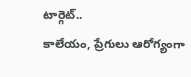టార్గెట్..
కాలేయం, ప్రేగులు ఆరోగ్యంగా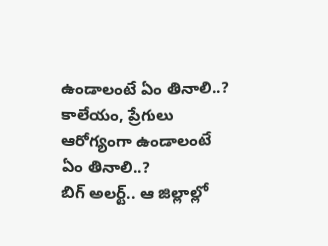ఉండాలంటే ఏం తినాలి..?
కాలేయం, ప్రేగులు ఆరోగ్యంగా ఉండాలంటే ఏం తినాలి..?
బిగ్‌ అలర్ట్.. ఆ జిల్లాల్లో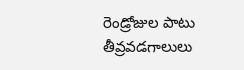రెండ్రోజుల పాటు తీవ్రవడగాలులు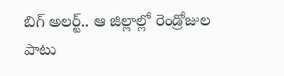బిగ్‌ అలర్ట్.. ఆ జిల్లాల్లో రెండ్రోజుల పాటు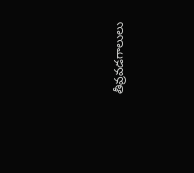తీవ్రవడగాలులు